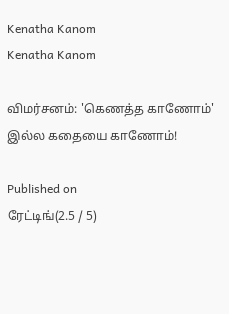Kenatha Kanom
Kenatha Kanom

விமர்சனம்: 'கெணத்த காணோம்' இல்ல கதையை காணோம்!

Published on
ரேட்டிங்(2.5 / 5)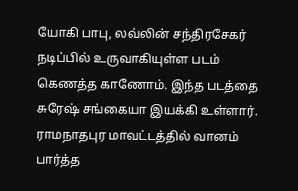யோகி பாபு, லவ்லின் சந்திரசேகர் நடிப்பில் உருவாகியுள்ள படம் கெணத்த காணோம். இந்த படத்தை சுரேஷ் சங்கையா இயக்கி உள்ளார். ராமநாதபுர மாவட்டத்தில் வானம் பார்த்த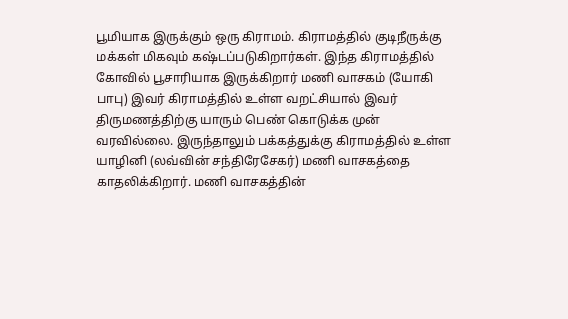பூமியாக இருக்கும் ஒரு கிராமம். கிராமத்தில் குடிநீருக்கு மக்கள் மிகவும் கஷ்டப்படுகிறார்கள். இந்த கிராமத்தில் கோவில் பூசாரியாக இருக்கிறார் மணி வாசகம் (யோகி பாபு) இவர் கிராமத்தில் உள்ள வறட்சியால் இவர் திருமணத்திற்கு யாரும் பெண் கொடுக்க முன் வரவில்லை. இருந்தாலும் பக்கத்துக்கு கிராமத்தில் உள்ள யாழினி (லவ்வின் சந்திரேசேகர்) மணி வாசகத்தை காதலிக்கிறார். மணி வாசகத்தின்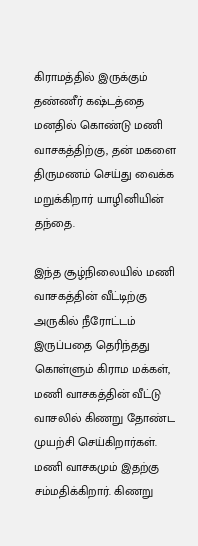கிராமத்தில் இருக்கும் தண்ணீர் கஷ்டத்தை மனதில் கொண்டு மணி வாசகத்திற்கு, தன் மகளை திருமணம் செய்து வைக்க மறுக்கிறார் யாழினியின் தந்தை.

இந்த சூழ்நிலையில் மணி வாசகத்தின் வீட்டிற்கு அருகில் நீரோட்டம் இருப்பதை தெரிந்தது கொள்ளும் கிராம மக்கள், மணி வாசகத்தின் வீட்டு வாசலில் கிணறு தோண்ட முயற்சி செய்கிறார்கள். மணி வாசகமும் இதற்கு சம்மதிக்கிறார். கிணறு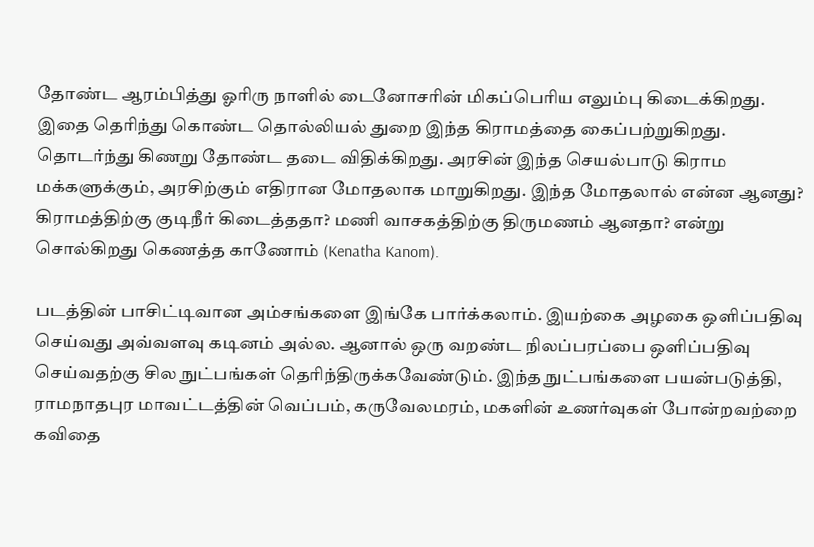தோண்ட ஆரம்பித்து ஓரிரு நாளில் டைனோசரின் மிகப்பெரிய எலும்பு கிடைக்கிறது. இதை தெரிந்து கொண்ட தொல்லியல் துறை இந்த கிராமத்தை கைப்பற்றுகிறது. தொடர்ந்து கிணறு தோண்ட தடை விதிக்கிறது. அரசின் இந்த செயல்பாடு கிராம மக்களுக்கும், அரசிற்கும் எதிரான மோதலாக மாறுகிறது. இந்த மோதலால் என்ன ஆனது? கிராமத்திற்கு குடிநீர் கிடைத்ததா? மணி வாசகத்திற்கு திருமணம் ஆனதா? என்று சொல்கிறது கெணத்த காணோம் (Kenatha Kanom).

படத்தின் பாசிட்டிவான அம்சங்களை இங்கே பார்க்கலாம். இயற்கை அழகை ஒளிப்பதிவு செய்வது அவ்வளவு கடினம் அல்ல. ஆனால் ஒரு வறண்ட நிலப்பரப்பை ஒளிப்பதிவு செய்வதற்கு சில நுட்பங்கள் தெரிந்திருக்கவேண்டும். இந்த நுட்பங்களை பயன்படுத்தி, ராமநாதபுர மாவட்டத்தின் வெப்பம், கருவேலமரம், மகளின் உணர்வுகள் போன்றவற்றை கவிதை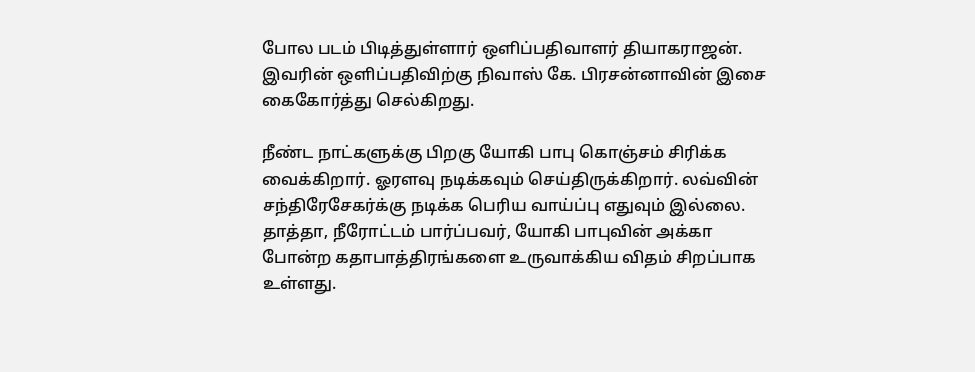போல படம் பிடித்துள்ளார் ஒளிப்பதிவாளர் தியாகராஜன். இவரின் ஒளிப்பதிவிற்கு நிவாஸ் கே. பிரசன்னாவின் இசை கைகோர்த்து செல்கிறது.

நீண்ட நாட்களுக்கு பிறகு யோகி பாபு கொஞ்சம் சிரிக்க வைக்கிறார். ஓரளவு நடிக்கவும் செய்திருக்கிறார். லவ்வின் சந்திரேசேகர்க்கு நடிக்க பெரிய வாய்ப்பு எதுவும் இல்லை. தாத்தா, நீரோட்டம் பார்ப்பவர், யோகி பாபுவின் அக்கா போன்ற கதாபாத்திரங்களை உருவாக்கிய விதம் சிறப்பாக உள்ளது.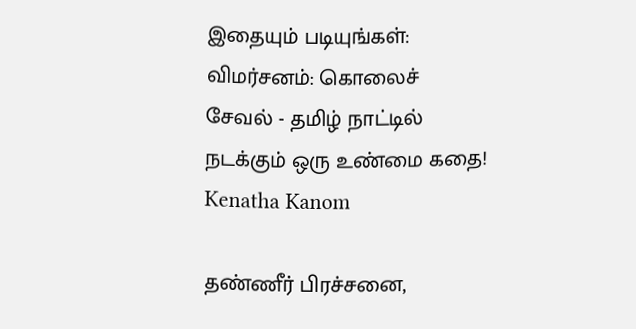இதையும் படியுங்கள்:
விமர்சனம்: கொலைச் சேவல் - தமிழ் நாட்டில் நடக்கும் ஒரு உண்மை கதை!
Kenatha Kanom

தண்ணீர் பிரச்சனை,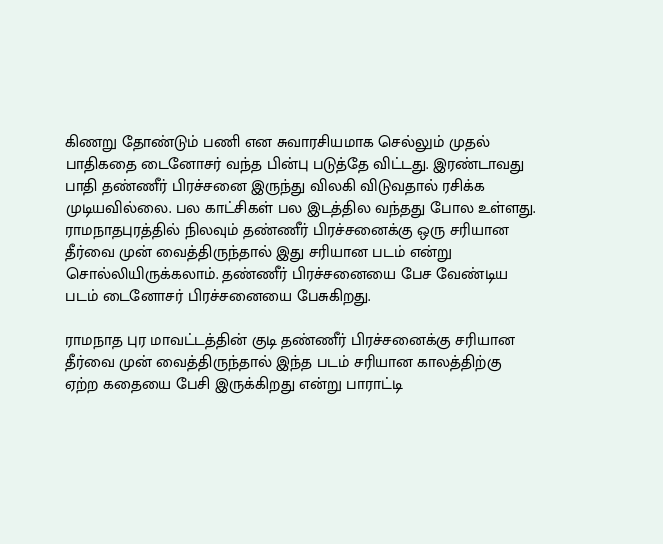கிணறு தோண்டும் பணி என சுவாரசியமாக செல்லும் முதல் பாதிகதை டைனோசர் வந்த பின்பு படுத்தே விட்டது. இரண்டாவது பாதி தண்ணீர் பிரச்சனை இருந்து விலகி விடுவதால் ரசிக்க முடியவில்லை. பல காட்சிகள் பல இடத்தில வந்தது போல உள்ளது. ராமநாதபுரத்தில் நிலவும் தண்ணீர் பிரச்சனைக்கு ஒரு சரியான தீர்வை முன் வைத்திருந்தால் இது சரியான படம் என்று சொல்லியிருக்கலாம். தண்ணீர் பிரச்சனையை பேச வேண்டிய படம் டைனோசர் பிரச்சனையை பேசுகிறது.

ராமநாத புர மாவட்டத்தின் குடி தண்ணீர் பிரச்சனைக்கு சரியான தீர்வை முன் வைத்திருந்தால் இந்த படம் சரியான காலத்திற்கு ஏற்ற கதையை பேசி இருக்கிறது என்று பாராட்டி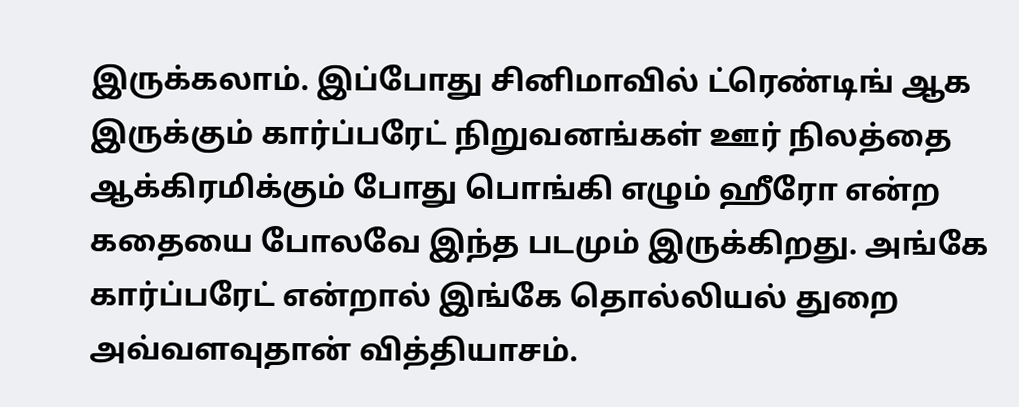இருக்கலாம். இப்போது சினிமாவில் ட்ரெண்டிங் ஆக இருக்கும் கார்ப்பரேட் நிறுவனங்கள் ஊர் நிலத்தை ஆக்கிரமிக்கும் போது பொங்கி எழும் ஹீரோ என்ற கதையை போலவே இந்த படமும் இருக்கிறது. அங்கே கார்ப்பரேட் என்றால் இங்கே தொல்லியல் துறை அவ்வளவுதான் வித்தியாசம்.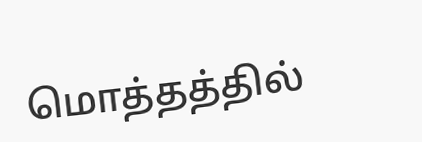மொத்தத்தில்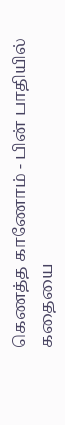கெணத்த காணோம் - பின் பாதியில் கதையை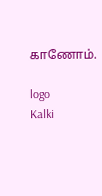காணோம்.

logo
Kalki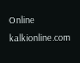Online
kalkionline.com